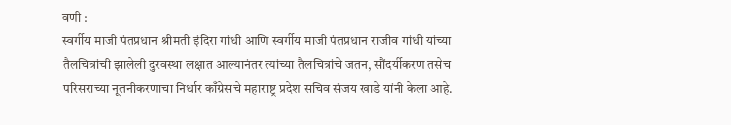वणी :
स्वर्गीय माजी पंतप्रधान श्रीमती इंदिरा गांधी आणि स्वर्गीय माजी पंतप्रधान राजीव गांधी यांच्या तैलचित्रांची झालेली दुरवस्था लक्षात आल्यानंतर त्यांच्या तैलचित्रांचे जतन, सौंदर्यीकरण तसेच परिसराच्या नूतनीकरणाचा निर्धार काँग्रेसचे महाराष्ट्र प्रदेश सचिव संजय खाडे यांनी केला आहे.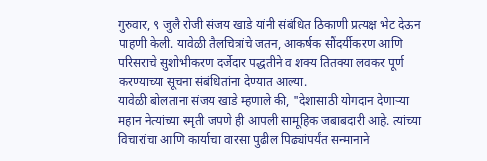गुरुवार, ९ जुलै रोजी संजय खाडे यांनी संबंधित ठिकाणी प्रत्यक्ष भेट देऊन पाहणी केली. यावेळी तैलचित्रांचे जतन, आकर्षक सौंदर्यीकरण आणि परिसराचे सुशोभीकरण दर्जेदार पद्धतीने व शक्य तितक्या लवकर पूर्ण करण्याच्या सूचना संबंधितांना देण्यात आल्या.
यावेळी बोलताना संजय खाडे म्हणाले की, "देशासाठी योगदान देणाऱ्या महान नेत्यांच्या स्मृती जपणे ही आपली सामूहिक जबाबदारी आहे. त्यांच्या विचारांचा आणि कार्याचा वारसा पुढील पिढ्यांपर्यंत सन्मानाने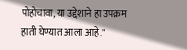पोहोचावा, या उद्देशाने हा उपक्रम हाती घेण्यात आला आहे."